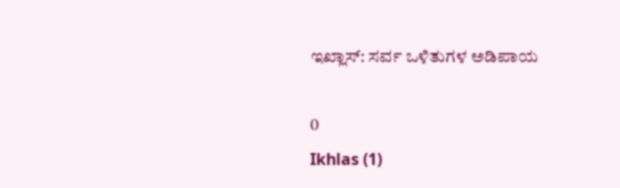ಇಖ್ಲಾಸ್: ಸರ್ವ ಒಳಿತುಗಳ ಅಡಿಪಾಯ

0
Ikhlas (1)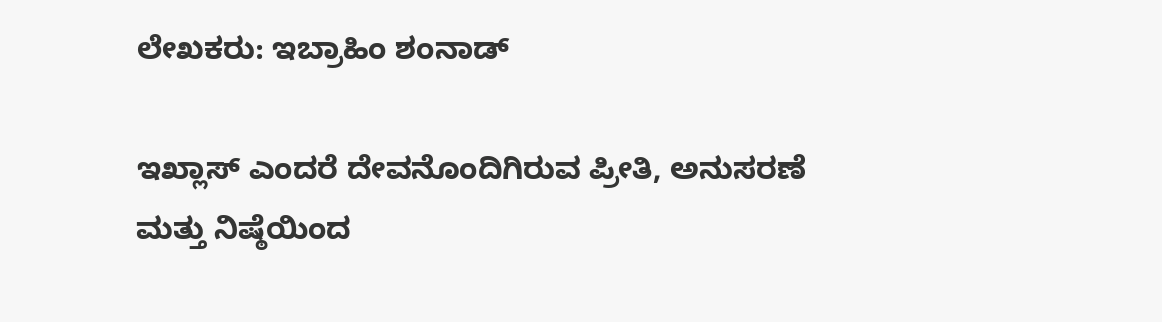ಲೇಖಕರು: ಇಬ್ರಾಹಿಂ ಶಂನಾಡ್

ಇಖ್ಲಾಸ್ ಎಂದರೆ ದೇವನೊಂದಿಗಿರುವ ಪ್ರೀತಿ, ಅನುಸರಣೆ ಮತ್ತು ನಿಷ್ಠೆಯಿಂದ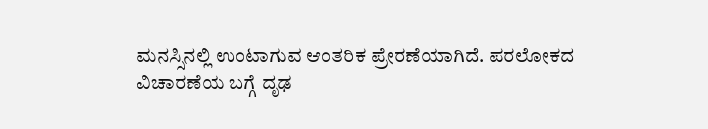ಮನಸ್ಸಿನಲ್ಲಿ ಉಂಟಾಗುವ ಆಂತರಿಕ ಪ್ರೇರಣೆಯಾಗಿದೆ. ಪರಲೋಕದ ವಿಚಾರಣೆಯ ಬಗ್ಗೆ ದೃಢ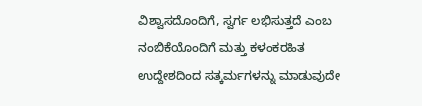ವಿಶ್ವಾಸದೊಂದಿಗೆ, ಸ್ವರ್ಗ ಲಭಿಸುತ್ತದೆ ಎಂಬ ನಂಬಿಕೆಯೊಂದಿಗೆ ಮತ್ತು ಕಳಂಕರಹಿತ ಉದ್ದೇಶದಿಂದ ಸತ್ಕರ್ಮಗಳನ್ನು ಮಾಡುವುದೇ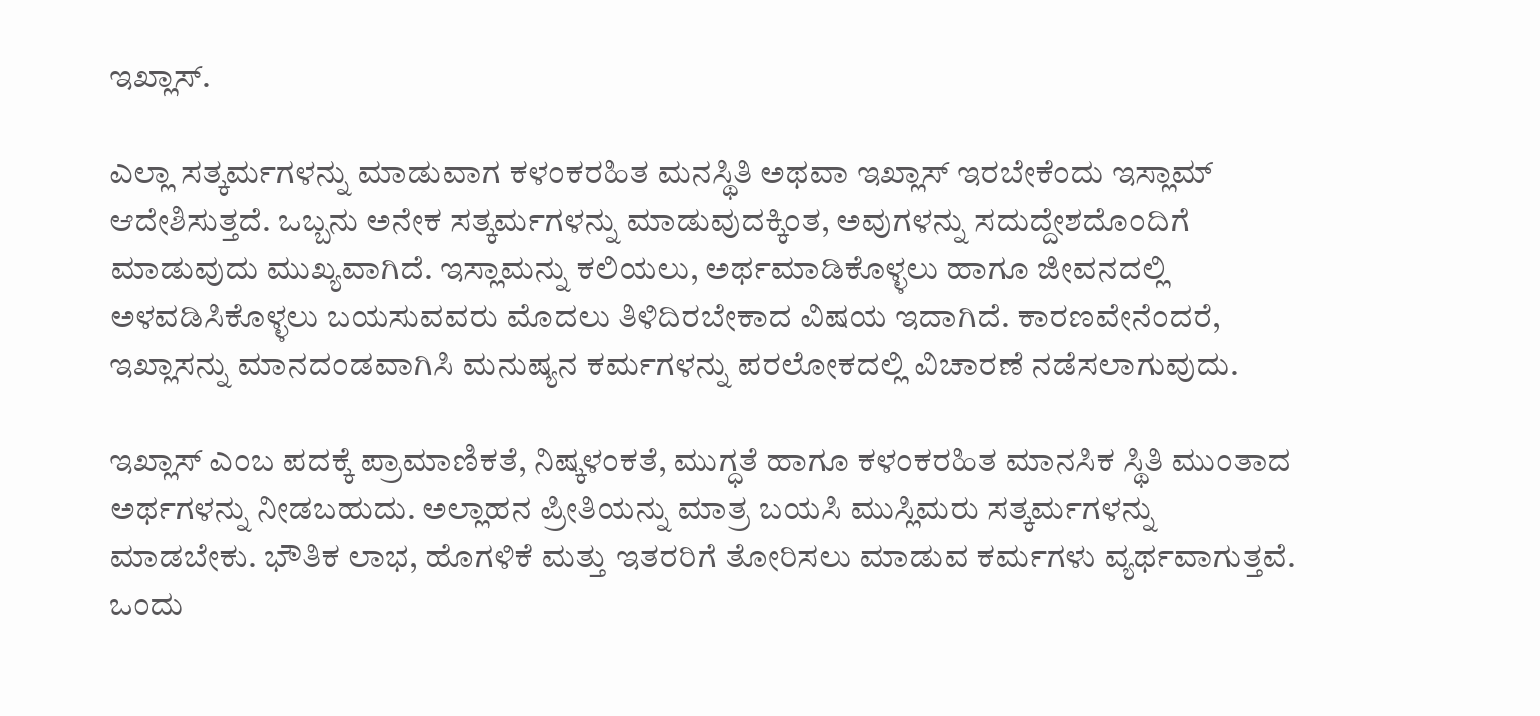ಇಖ್ಲಾಸ್.

ಎಲ್ಲಾ ಸತ್ಕರ್ಮಗಳನ್ನು ಮಾಡುವಾಗ ಕಳಂಕರಹಿತ ಮನಸ್ಥಿತಿ ಅಥವಾ ಇಖ್ಲಾಸ್ ಇರಬೇಕೆಂದು ಇಸ್ಲಾಮ್ ಆದೇಶಿಸುತ್ತದೆ. ಒಬ್ಬನು ಅನೇಕ ಸತ್ಕರ್ಮಗಳನ್ನು ಮಾಡುವುದಕ್ಕಿಂತ, ಅವುಗಳನ್ನು ಸದುದ್ದೇಶದೊಂದಿಗೆ ಮಾಡುವುದು ಮುಖ್ಯವಾಗಿದೆ. ಇಸ್ಲಾಮನ್ನು ಕಲಿಯಲು, ಅರ್ಥಮಾಡಿಕೊಳ್ಳಲು ಹಾಗೂ ಜೀವನದಲ್ಲಿ ಅಳವಡಿಸಿಕೊಳ್ಳಲು ಬಯಸುವವರು ಮೊದಲು ತಿಳಿದಿರಬೇಕಾದ ವಿಷಯ ಇದಾಗಿದೆ. ಕಾರಣವೇನೆಂದರೆ, ಇಖ್ಲಾಸನ್ನು ಮಾನದಂಡವಾಗಿಸಿ ಮನುಷ್ಯನ ಕರ್ಮಗಳನ್ನು ಪರಲೋಕದಲ್ಲಿ ವಿಚಾರಣೆ ನಡೆಸಲಾಗುವುದು.

ಇಖ್ಲಾಸ್ ಎಂಬ ಪದಕ್ಕೆ ಪ್ರಾಮಾಣಿಕತೆ, ನಿಷ್ಕಳಂಕತೆ, ಮುಗ್ಧತೆ ಹಾಗೂ ಕಳಂಕರಹಿತ ಮಾನಸಿಕ ಸ್ಥಿತಿ ಮುಂತಾದ ಅರ್ಥಗಳನ್ನು ನೀಡಬಹುದು. ಅಲ್ಲಾಹನ ಪ್ರೀತಿಯನ್ನು ಮಾತ್ರ ಬಯಸಿ ಮುಸ್ಲಿಮರು ಸತ್ಕರ್ಮಗಳನ್ನು ಮಾಡಬೇಕು. ಭೌತಿಕ ಲಾಭ, ಹೊಗಳಿಕೆ ಮತ್ತು ಇತರರಿಗೆ ತೋರಿಸಲು ಮಾಡುವ ಕರ್ಮಗಳು ವ್ಯರ್ಥವಾಗುತ್ತವೆ. ಒಂದು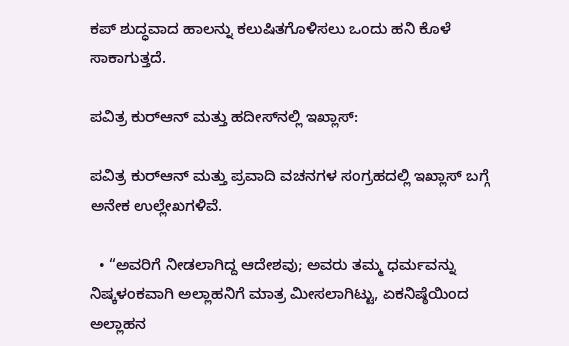ಕಪ್ ಶುದ್ಧವಾದ ಹಾಲನ್ನು ಕಲುಷಿತಗೊಳಿಸಲು ಒಂದು ಹನಿ ಕೊಳೆ ಸಾಕಾಗುತ್ತದೆ.

ಪವಿತ್ರ ಕುರ್‌ಆನ್ ಮತ್ತು ಹದೀಸ್‌ನಲ್ಲಿ ಇಖ್ಲಾಸ್:

ಪವಿತ್ರ ಕುರ್‌ಆನ್ ಮತ್ತು ಪ್ರವಾದಿ ವಚನಗಳ ಸಂಗ್ರಹದಲ್ಲಿ ಇಖ್ಲಾಸ್ ಬಗ್ಗೆ ಅನೇಕ ಉಲ್ಲೇಖಗಳಿವೆ.

  • “ಅವರಿಗೆ ನೀಡಲಾಗಿದ್ದ ಆದೇಶವು; ಅವರು ತಮ್ಮ ಧರ್ಮವನ್ನು ನಿಷ್ಕಳಂಕವಾಗಿ ಅಲ್ಲಾಹನಿಗೆ ಮಾತ್ರ ಮೀಸಲಾಗಿಟ್ಟು, ಏಕನಿಷ್ಠೆಯಿಂದ ಅಲ್ಲಾಹನ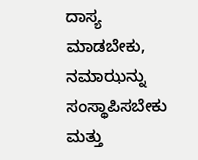ದಾಸ್ಯ ಮಾಡಬೇಕು, ನಮಾಝನ್ನು ಸಂಸ್ಥಾಪಿಸಬೇಕು ಮತ್ತು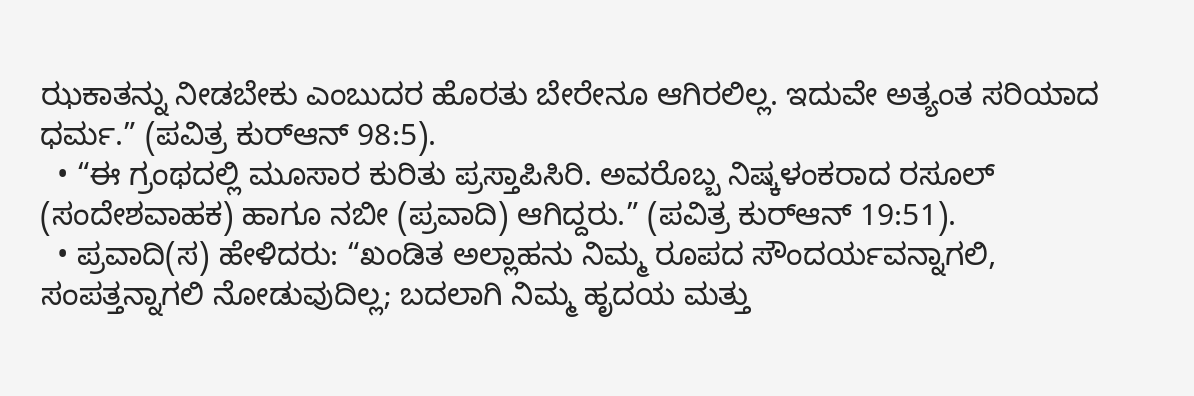ಝಕಾತನ್ನು ನೀಡಬೇಕು ಎಂಬುದರ ಹೊರತು ಬೇರೇನೂ ಆಗಿರಲಿಲ್ಲ. ಇದುವೇ ಅತ್ಯಂತ ಸರಿಯಾದ ಧರ್ಮ.” (ಪವಿತ್ರ ಕುರ್‌ಆನ್ 98:5).
  • “ಈ ಗ್ರಂಥದಲ್ಲಿ ಮೂಸಾರ ಕುರಿತು ಪ್ರಸ್ತಾಪಿಸಿರಿ. ಅವರೊಬ್ಬ ನಿಷ್ಕಳಂಕರಾದ ರಸೂಲ್ (ಸಂದೇಶವಾಹಕ) ಹಾಗೂ ನಬೀ (ಪ್ರವಾದಿ) ಆಗಿದ್ದರು.” (ಪವಿತ್ರ ಕುರ್‌ಆನ್ 19:51).
  • ಪ್ರವಾದಿ(ಸ) ಹೇಳಿದರು: “ಖಂಡಿತ ಅಲ್ಲಾಹನು ನಿಮ್ಮ ರೂಪದ ಸೌಂದರ್ಯವನ್ನಾಗಲಿ, ಸಂಪತ್ತನ್ನಾಗಲಿ ನೋಡುವುದಿಲ್ಲ; ಬದಲಾಗಿ ನಿಮ್ಮ ಹೃದಯ ಮತ್ತು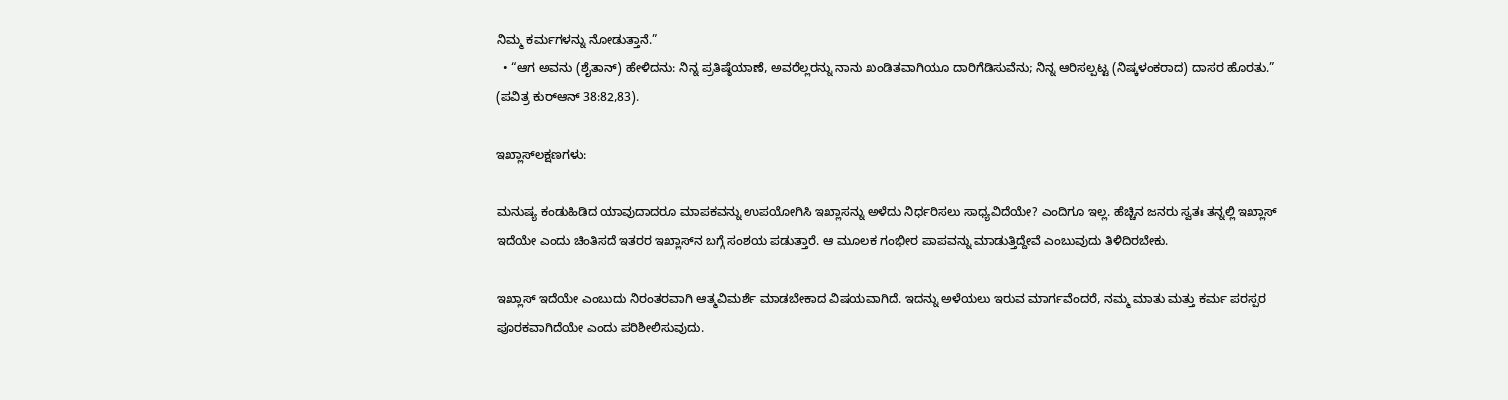ನಿಮ್ಮ ಕರ್ಮಗಳನ್ನು ನೋಡುತ್ತಾನೆ.”
  • “ಆಗ ಅವನು (ಶೈತಾನ್) ಹೇಳಿದನು: ನಿನ್ನ ಪ್ರತಿಷ್ಠೆಯಾಣೆ, ಅವರೆಲ್ಲರನ್ನು ನಾನು ಖಂಡಿತವಾಗಿಯೂ ದಾರಿಗೆಡಿಸುವೆನು; ನಿನ್ನ ಆರಿಸಲ್ಪಟ್ಟ (ನಿಷ್ಕಳಂಕರಾದ) ದಾಸರ ಹೊರತು.” (ಪವಿತ್ರ ಕುರ್‌ಆನ್ 38:82,83).

ಇಖ್ಲಾಸ್‌ಲಕ್ಷಣಗಳು:

ಮನುಷ್ಯ ಕಂಡುಹಿಡಿದ ಯಾವುದಾದರೂ ಮಾಪಕವನ್ನು ಉಪಯೋಗಿಸಿ ಇಖ್ಲಾಸನ್ನು ಅಳೆದು ನಿರ್ಧರಿಸಲು ಸಾಧ್ಯವಿದೆಯೇ? ಎಂದಿಗೂ ಇಲ್ಲ. ಹೆಚ್ಚಿನ ಜನರು ಸ್ವತಃ ತನ್ನಲ್ಲಿ ಇಖ್ಲಾಸ್ ಇದೆಯೇ ಎಂದು ಚಿಂತಿಸದೆ ಇತರರ ಇಖ್ಲಾಸ್‌ನ ಬಗ್ಗೆ ಸಂಶಯ ಪಡುತ್ತಾರೆ. ಆ ಮೂಲಕ ಗಂಭೀರ ಪಾಪವನ್ನು ಮಾಡುತ್ತಿದ್ದೇವೆ ಎಂಬುವುದು ತಿಳಿದಿರಬೇಕು.

ಇಖ್ಲಾಸ್ ಇದೆಯೇ ಎಂಬುದು ನಿರಂತರವಾಗಿ ಆತ್ಮವಿಮರ್ಶೆ ಮಾಡಬೇಕಾದ ವಿಷಯವಾಗಿದೆ. ಇದನ್ನು ಅಳೆಯಲು ಇರುವ ಮಾರ್ಗವೆಂದರೆ, ನಮ್ಮ ಮಾತು ಮತ್ತು ಕರ್ಮ ಪರಸ್ಪರ ಪೂರಕವಾಗಿದೆಯೇ ಎಂದು ಪರಿಶೀಲಿಸುವುದು.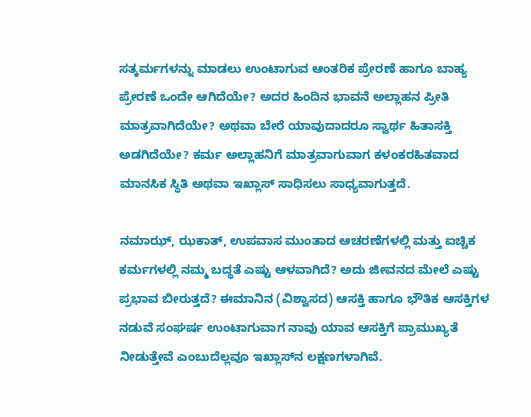ಸತ್ಕರ್ಮಗಳನ್ನು ಮಾಡಲು ಉಂಟಾಗುವ ಆಂತರಿಕ ಪ್ರೇರಣೆ ಹಾಗೂ ಬಾಹ್ಯ ಪ್ರೇರಣೆ ಒಂದೇ ಆಗಿದೆಯೇ? ಅದರ ಹಿಂದಿನ ಭಾವನೆ ಅಲ್ಲಾಹನ ಪ್ರೀತಿ ಮಾತ್ರವಾಗಿದೆಯೇ? ಅಥವಾ ಬೇರೆ ಯಾವುದಾದರೂ ಸ್ವಾರ್ಥ ಹಿತಾಸಕ್ತಿ ಅಡಗಿದೆಯೇ? ಕರ್ಮ ಅಲ್ಲಾಹನಿಗೆ ಮಾತ್ರವಾಗುವಾಗ ಕಳಂಕರಹಿತವಾದ ಮಾನಸಿಕ ಸ್ಥಿತಿ ಅಥವಾ ಇಖ್ಲಾಸ್ ಸಾಧಿಸಲು ಸಾಧ್ಯವಾಗುತ್ತದೆ.

ನಮಾಝ್, ಝಕಾತ್, ಉಪವಾಸ ಮುಂತಾದ ಆಚರಣೆಗಳಲ್ಲಿ ಮತ್ತು ಐಚ್ಚಿಕ ಕರ್ಮಗಳಲ್ಲಿ ನಮ್ಮ ಬದ್ಧತೆ ಎಷ್ಟು ಆಳವಾಗಿದೆ? ಅದು ಜೀವನದ ಮೇಲೆ ಎಷ್ಟು ಪ್ರಭಾವ ಬೀರುತ್ತದೆ? ಈಮಾನಿನ (ವಿಶ್ವಾಸದ) ಆಸಕ್ತಿ ಹಾಗೂ ಭೌತಿಕ ಆಸಕ್ತಿಗಳ ನಡುವೆ ಸಂಘರ್ಷ ಉಂಟಾಗುವಾಗ ನಾವು ಯಾವ ಆಸಕ್ತಿಗೆ ಪ್ರಾಮುಖ್ಯತೆ ನೀಡುತ್ತೇವೆ ಎಂಬುದೆಲ್ಲವೂ ಇಖ್ಲಾಸ್‌ನ ಲಕ್ಷಣಗಳಾಗಿವೆ.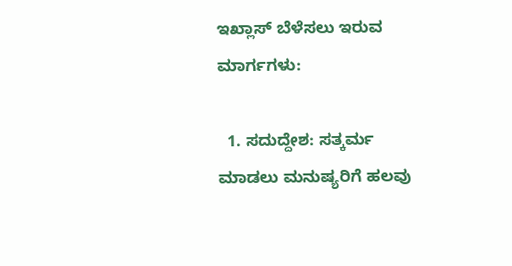ಇಖ್ಲಾಸ್ ಬೆಳೆಸಲು ಇರುವ ಮಾರ್ಗಗಳು:

  1. ಸದುದ್ದೇಶ: ಸತ್ಕರ್ಮ ಮಾಡಲು ಮನುಷ್ಯರಿಗೆ ಹಲವು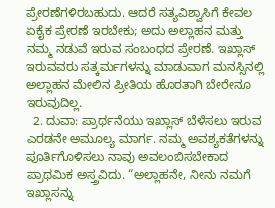ಪ್ರೇರಣೆಗಳಿರಬಹುದು. ಆದರೆ ಸತ್ಯವಿಶ್ವಾಸಿಗೆ ಕೇವಲ ಏಕೈಕ ಪ್ರೇರಣೆ ಇರಬೇಕು; ಅದು ಅಲ್ಲಾಹನ ಮತ್ತು ನಮ್ಮ ನಡುವೆ ಇರುವ ಸಂಬಂಧದ ಪ್ರೇರಣೆ. ಇಖ್ಲಾಸ್ ಇರುವವರು ಸತ್ಕರ್ಮಗಳನ್ನು ಮಾಡುವಾಗ ಮನಸ್ಸಿನಲ್ಲಿ ಅಲ್ಲಾಹನ ಮೇಲಿನ ಪ್ರೀತಿಯ ಹೊರತಾಗಿ ಬೇರೇನೂ ಇರುವುದಿಲ್ಲ.
  2. ದುವಾ: ಪ್ರಾರ್ಥನೆಯು ಇಖ್ಲಾಸ್ ಬೆಳೆಸಲು ಇರುವ ಎರಡನೇ ಅಮೂಲ್ಯ ಮಾರ್ಗ. ನಮ್ಮ ಅವಶ್ಯಕತೆಗಳನ್ನು ಪೂರ್ತಿಗೊಳಿಸಲು ನಾವು ಅವಲಂಬಿಸಬೇಕಾದ ಪ್ರಾಥಮಿಕ ಅಸ್ತ್ರವಿದು. “ಅಲ್ಲಾಹನೇ, ನೀನು ನಮಗೆ ಇಖ್ಲಾಸನ್ನು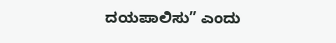ದಯಪಾಲಿಸು” ಎಂದು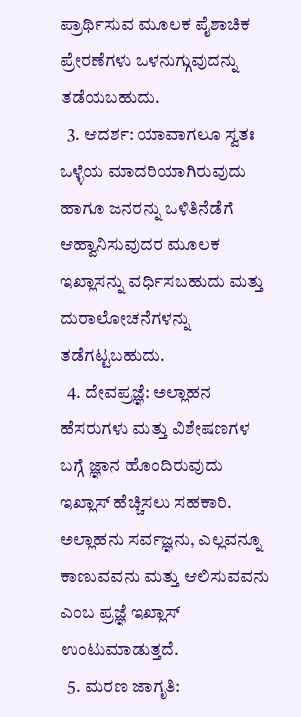ಪ್ರಾರ್ಥಿಸುವ ಮೂಲಕ ಪೈಶಾಚಿಕ ಪ್ರೇರಣೆಗಳು ಒಳನುಗ್ಗುವುದನ್ನು ತಡೆಯಬಹುದು.
  3. ಆದರ್ಶ: ಯಾವಾಗಲೂ ಸ್ವತಃ ಒಳ್ಳೆಯ ಮಾದರಿಯಾಗಿರುವುದು ಹಾಗೂ ಜನರನ್ನು ಒಳಿತಿನೆಡೆಗೆ ಆಹ್ವಾನಿಸುವುದರ ಮೂಲಕ ಇಖ್ಲಾಸನ್ನು ವರ್ಧಿಸಬಹುದು ಮತ್ತು ದುರಾಲೋಚನೆಗಳನ್ನು ತಡೆಗಟ್ಟಬಹುದು.
  4. ದೇವಪ್ರಜ್ಞೆ: ಅಲ್ಲಾಹನ ಹೆಸರುಗಳು ಮತ್ತು ವಿಶೇಷಣಗಳ ಬಗ್ಗೆ ಜ್ಞಾನ ಹೊಂದಿರುವುದು ಇಖ್ಲಾಸ್ ಹೆಚ್ಚಿಸಲು ಸಹಕಾರಿ. ಅಲ್ಲಾಹನು ಸರ್ವಜ್ಞನು, ಎಲ್ಲವನ್ನೂ ಕಾಣುವವನು ಮತ್ತು ಆಲಿಸುವವನು ಎಂಬ ಪ್ರಜ್ಞೆ ಇಖ್ಲಾಸ್ ಉಂಟುಮಾಡುತ್ತದೆ.
  5. ಮರಣ ಜಾಗೃತಿ: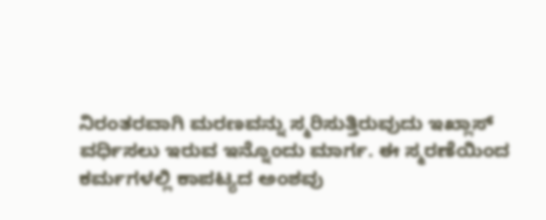ನಿರಂತರವಾಗಿ ಮರಣವನ್ನು ಸ್ಮರಿಸುತ್ತಿರುವುದು ಇಖ್ಲಾಸ್ ವರ್ಧಿಸಲು ಇರುವ ಇನ್ನೊಂದು ಮಾರ್ಗ. ಈ ಸ್ಮರಣೆಯಿಂದ ಕರ್ಮಗಳಲ್ಲಿ ಕಾಪಟ್ಯದ ಅಂಶವು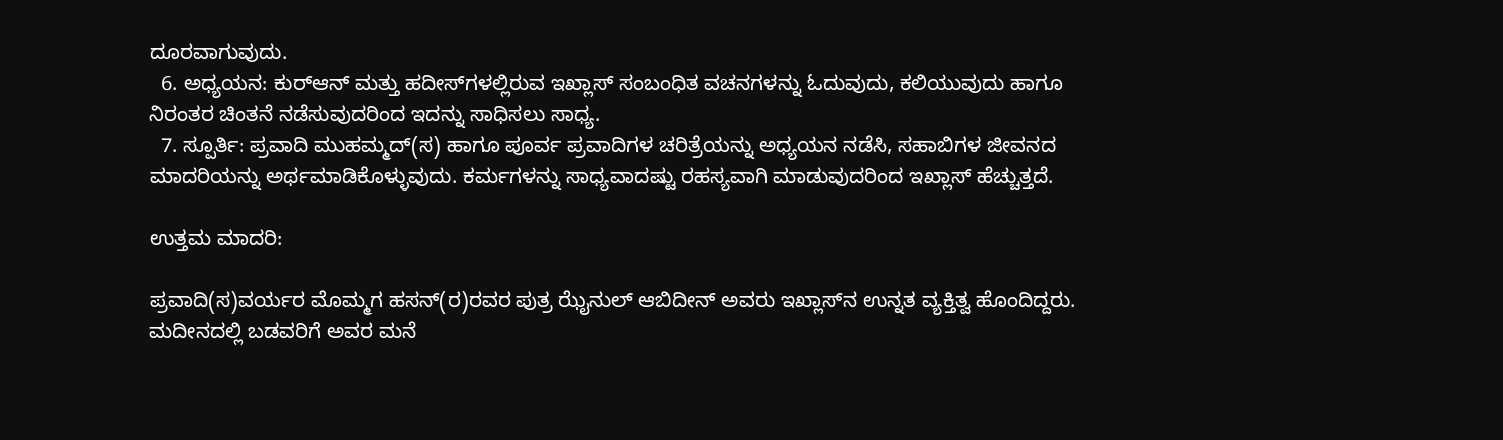ದೂರವಾಗುವುದು.
  6. ಅಧ್ಯಯನ: ಕುರ್‌ಆನ್ ಮತ್ತು ಹದೀಸ್‌ಗಳಲ್ಲಿರುವ ಇಖ್ಲಾಸ್ ಸಂಬಂಧಿತ ವಚನಗಳನ್ನು ಓದುವುದು, ಕಲಿಯುವುದು ಹಾಗೂ ನಿರಂತರ ಚಿಂತನೆ ನಡೆಸುವುದರಿಂದ ಇದನ್ನು ಸಾಧಿಸಲು ಸಾಧ್ಯ.
  7. ಸ್ಪೂರ್ತಿ: ಪ್ರವಾದಿ ಮುಹಮ್ಮದ್(ಸ) ಹಾಗೂ ಪೂರ್ವ ಪ್ರವಾದಿಗಳ ಚರಿತ್ರೆಯನ್ನು ಅಧ್ಯಯನ ನಡೆಸಿ, ಸಹಾಬಿಗಳ ಜೀವನದ ಮಾದರಿಯನ್ನು ಅರ್ಥಮಾಡಿಕೊಳ್ಳುವುದು. ಕರ್ಮಗಳನ್ನು ಸಾಧ್ಯವಾದಷ್ಟು ರಹಸ್ಯವಾಗಿ ಮಾಡುವುದರಿಂದ ಇಖ್ಲಾಸ್ ಹೆಚ್ಚುತ್ತದೆ.

ಉತ್ತಮ ಮಾದರಿ:

ಪ್ರವಾದಿ(ಸ)ವರ್ಯರ ಮೊಮ್ಮಗ ಹಸನ್(ರ)ರವರ ಪುತ್ರ ಝೈನುಲ್ ಆಬಿದೀನ್ ಅವರು ಇಖ್ಲಾಸ್‌ನ ಉನ್ನತ ವ್ಯಕ್ತಿತ್ವ ಹೊಂದಿದ್ದರು. ಮದೀನದಲ್ಲಿ ಬಡವರಿಗೆ ಅವರ ಮನೆ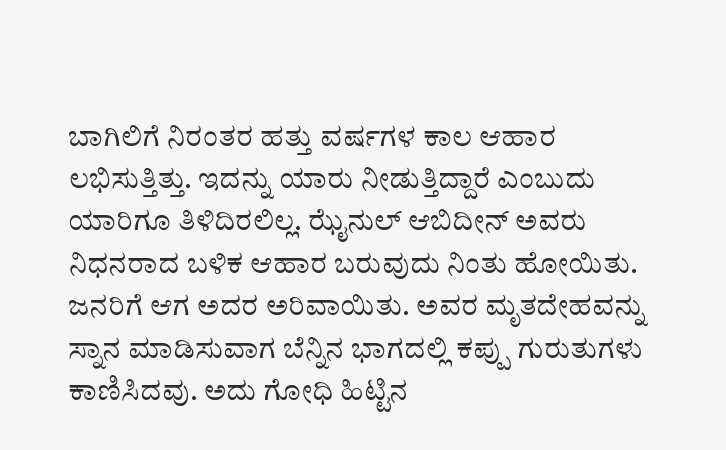ಬಾಗಿಲಿಗೆ ನಿರಂತರ ಹತ್ತು ವರ್ಷಗಳ ಕಾಲ ಆಹಾರ ಲಭಿಸುತ್ತಿತ್ತು. ಇದನ್ನು ಯಾರು ನೀಡುತ್ತಿದ್ದಾರೆ ಎಂಬುದು ಯಾರಿಗೂ ತಿಳಿದಿರಲಿಲ್ಲ. ಝೈನುಲ್ ಆಬಿದೀನ್ ಅವರು ನಿಧನರಾದ ಬಳಿಕ ಆಹಾರ ಬರುವುದು ನಿಂತು ಹೋಯಿತು. ಜನರಿಗೆ ಆಗ ಅದರ ಅರಿವಾಯಿತು. ಅವರ ಮೃತದೇಹವನ್ನು ಸ್ನಾನ ಮಾಡಿಸುವಾಗ ಬೆನ್ನಿನ ಭಾಗದಲ್ಲಿ ಕಪ್ಪು ಗುರುತುಗಳು ಕಾಣಿಸಿದವು. ಅದು ಗೋಧಿ ಹಿಟ್ಟಿನ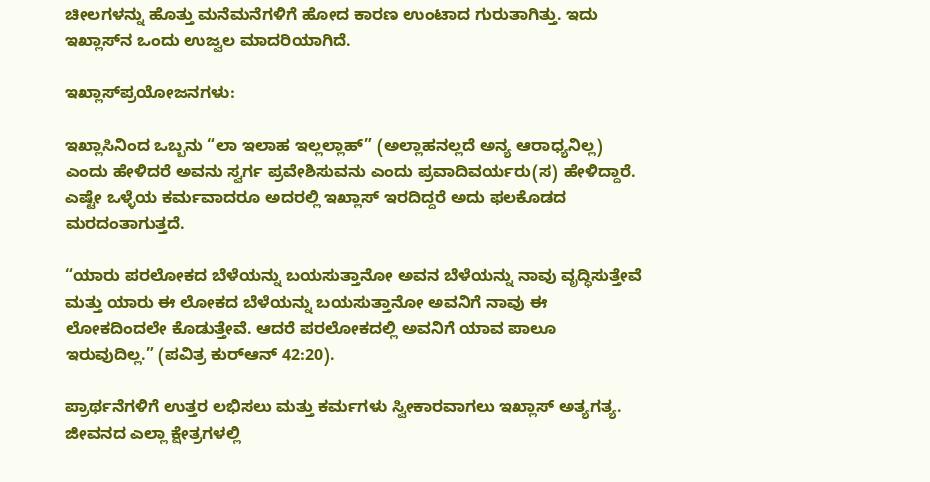ಚೀಲಗಳನ್ನು ಹೊತ್ತು ಮನೆಮನೆಗಳಿಗೆ ಹೋದ ಕಾರಣ ಉಂಟಾದ ಗುರುತಾಗಿತ್ತು. ಇದು ಇಖ್ಲಾಸ್‌ನ ಒಂದು ಉಜ್ವಲ ಮಾದರಿಯಾಗಿದೆ.

ಇಖ್ಲಾಸ್‌ಪ್ರಯೋಜನಗಳು:

ಇಖ್ಲಾಸಿನಿಂದ ಒಬ್ಬನು “ಲಾ ಇಲಾಹ ಇಲ್ಲಲ್ಲಾಹ್” (ಅಲ್ಲಾಹನಲ್ಲದೆ ಅನ್ಯ ಆರಾಧ್ಯನಿಲ್ಲ) ಎಂದು ಹೇಳಿದರೆ ಅವನು ಸ್ವರ್ಗ ಪ್ರವೇಶಿಸುವನು ಎಂದು ಪ್ರವಾದಿವರ್ಯರು(ಸ) ಹೇಳಿದ್ದಾರೆ. ಎಷ್ಟೇ ಒಳ್ಳೆಯ ಕರ್ಮವಾದರೂ ಅದರಲ್ಲಿ ಇಖ್ಲಾಸ್ ಇರದಿದ್ದರೆ ಅದು ಫಲಕೊಡದ ಮರದಂತಾಗುತ್ತದೆ.

“ಯಾರು ಪರಲೋಕದ ಬೆಳೆಯನ್ನು ಬಯಸುತ್ತಾನೋ ಅವನ ಬೆಳೆಯನ್ನು ನಾವು ವೃದ್ಧಿಸುತ್ತೇವೆ ಮತ್ತು ಯಾರು ಈ ಲೋಕದ ಬೆಳೆಯನ್ನು ಬಯಸುತ್ತಾನೋ ಅವನಿಗೆ ನಾವು ಈ ಲೋಕದಿಂದಲೇ ಕೊಡುತ್ತೇವೆ. ಆದರೆ ಪರಲೋಕದಲ್ಲಿ ಅವನಿಗೆ ಯಾವ ಪಾಲೂ ಇರುವುದಿಲ್ಲ.” (ಪವಿತ್ರ ಕುರ್‌ಆನ್ 42:20).

ಪ್ರಾರ್ಥನೆಗಳಿಗೆ ಉತ್ತರ ಲಭಿಸಲು ಮತ್ತು ಕರ್ಮಗಳು ಸ್ವೀಕಾರವಾಗಲು ಇಖ್ಲಾಸ್ ಅತ್ಯಗತ್ಯ. ಜೀವನದ ಎಲ್ಲಾ ಕ್ಷೇತ್ರಗಳಲ್ಲಿ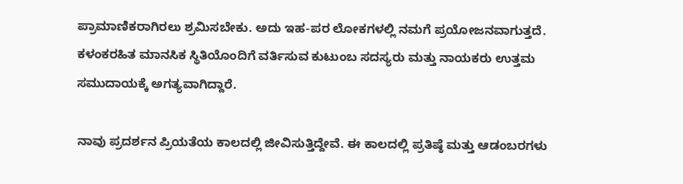ಪ್ರಾಮಾಣಿಕರಾಗಿರಲು ಶ್ರಮಿಸಬೇಕು. ಅದು ಇಹ-ಪರ ಲೋಕಗಳಲ್ಲಿ ನಮಗೆ ಪ್ರಯೋಜನವಾಗುತ್ತದೆ. ಕಳಂಕರಹಿತ ಮಾನಸಿಕ ಸ್ಥಿತಿಯೊಂದಿಗೆ ವರ್ತಿಸುವ ಕುಟುಂಬ ಸದಸ್ಯರು ಮತ್ತು ನಾಯಕರು ಉತ್ತಮ ಸಮುದಾಯಕ್ಕೆ ಅಗತ್ಯವಾಗಿದ್ದಾರೆ.

ನಾವು ಪ್ರದರ್ಶನ ಪ್ರಿಯತೆಯ ಕಾಲದಲ್ಲಿ ಜೀವಿಸುತ್ತಿದ್ದೇವೆ. ಈ ಕಾಲದಲ್ಲಿ ಪ್ರತಿಷ್ಠೆ ಮತ್ತು ಆಡಂಬರಗಳು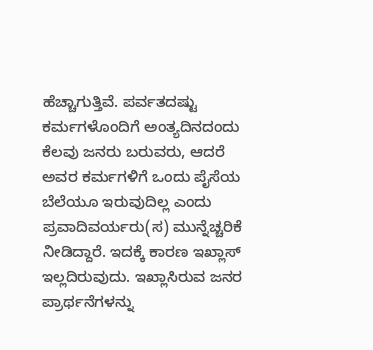ಹೆಚ್ಚಾಗುತ್ತಿವೆ. ಪರ್ವತದಷ್ಟು ಕರ್ಮಗಳೊಂದಿಗೆ ಅಂತ್ಯದಿನದಂದು ಕೆಲವು ಜನರು ಬರುವರು, ಆದರೆ ಅವರ ಕರ್ಮಗಳಿಗೆ ಒಂದು ಪೈಸೆಯ ಬೆಲೆಯೂ ಇರುವುದಿಲ್ಲ ಎಂದು ಪ್ರವಾದಿವರ್ಯರು(ಸ) ಮುನ್ನೆಚ್ಚರಿಕೆ ನೀಡಿದ್ದಾರೆ. ಇದಕ್ಕೆ ಕಾರಣ ಇಖ್ಲಾಸ್ ಇಲ್ಲದಿರುವುದು. ಇಖ್ಲಾಸಿರುವ ಜನರ ಪ್ರಾರ್ಥನೆಗಳನ್ನು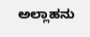ಅಲ್ಲಾಹನು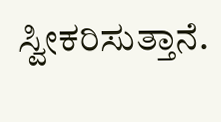ಸ್ವೀಕರಿಸುತ್ತಾನೆ.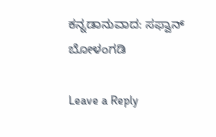ಕನ್ನಡಾನುವಾದ: ಸಫ್ವಾನ್ ಬೋಳಂಗಡಿ

Leave a Reply